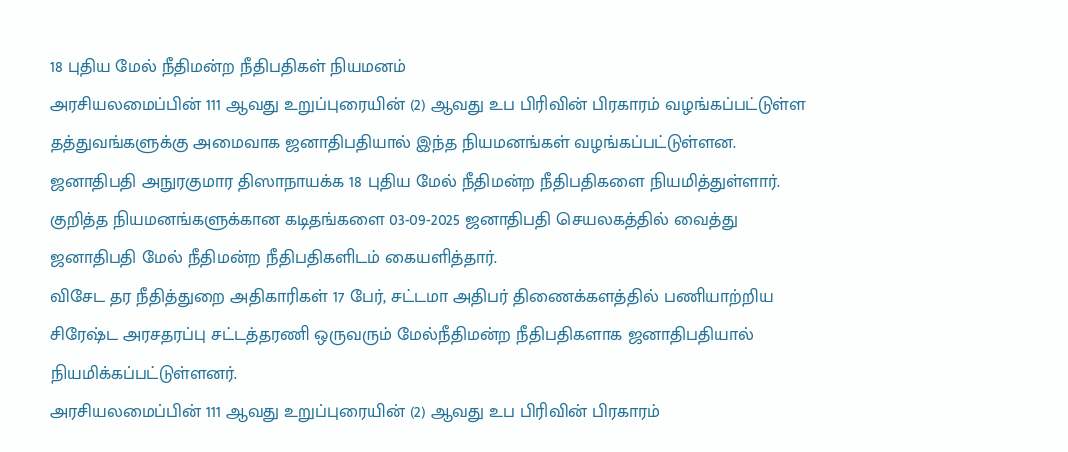18 புதிய மேல் நீதிமன்ற நீதிபதிகள் நியமனம்
அரசியலமைப்பின் 111 ஆவது உறுப்புரையின் (2) ஆவது உப பிரிவின் பிரகாரம் வழங்கப்பட்டுள்ள தத்துவங்களுக்கு அமைவாக ஜனாதிபதியால் இந்த நியமனங்கள் வழங்கப்பட்டுள்ளன.
ஜனாதிபதி அநுரகுமார திஸாநாயக்க 18 புதிய மேல் நீதிமன்ற நீதிபதிகளை நியமித்துள்ளார்.
குறித்த நியமனங்களுக்கான கடிதங்களை 03-09-2025 ஜனாதிபதி செயலகத்தில் வைத்து ஜனாதிபதி மேல் நீதிமன்ற நீதிபதிகளிடம் கையளித்தார்.
விசேட தர நீதித்துறை அதிகாரிகள் 17 பேர், சட்டமா அதிபர் திணைக்களத்தில் பணியாற்றிய சிரேஷ்ட அரசதரப்பு சட்டத்தரணி ஒருவரும் மேல்நீதிமன்ற நீதிபதிகளாக ஜனாதிபதியால் நியமிக்கப்பட்டுள்ளனர்.
அரசியலமைப்பின் 111 ஆவது உறுப்புரையின் (2) ஆவது உப பிரிவின் பிரகாரம்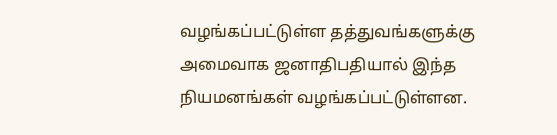வழங்கப்பட்டுள்ள தத்துவங்களுக்கு அமைவாக ஜனாதிபதியால் இந்த நியமனங்கள் வழங்கப்பட்டுள்ளன.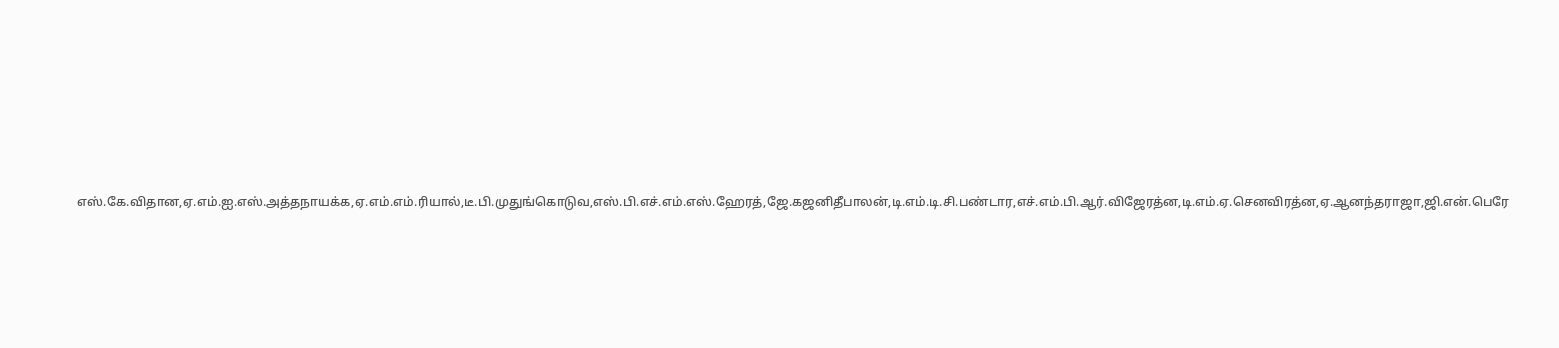எஸ்.கே.விதான,ஏ.எம்.ஐ.எஸ்.அத்தநாயக்க,ஏ.எம்.எம்.ரியால்,டீ.பி.முதுங்கொடுவ,எஸ்.பி.எச்.எம்.எஸ்.ஹேரத்,ஜே.கஜனிதீபாலன்,டி.எம்.டி.சி.பண்டார,எச்.எம்.பி.ஆர்.விஜேரத்ன,டி.எம்.ஏ.செனவிரத்ன,ஏ.ஆனந்தராஜா,ஜி.என்.பெரே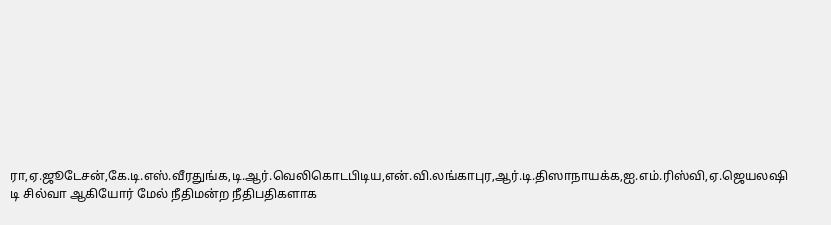ரா,ஏ.ஜூடேசன்,கே.டி.எஸ்.வீரதுங்க,டி.ஆர்.வெலிகொடபிடிய,என்.வி.லங்காபுர,ஆர்.டி.திஸாநாயக்க,ஐ.எம்.ரிஸ்வி,ஏ.ஜெயலஷி டி சில்வா ஆகியோர் மேல் நீதிமன்ற நீதிபதிகளாக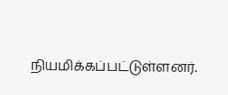நியமிக்கப்பட்டுள்ளனர்.